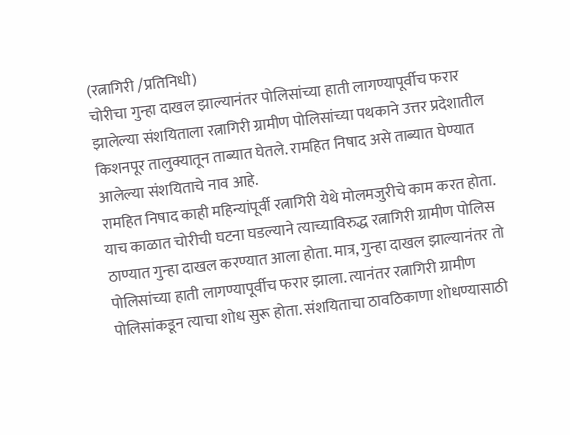(रत्नागिरी /प्रतिनिधी)
चोरीचा गुन्हा दाखल झाल्यानंतर पोलिसांच्या हाती लागण्यापूर्वीच फरार झालेल्या संशयिताला रत्नागिरी ग्रामीण पोलिसांच्या पथकाने उत्तर प्रदेशातील किशनपूर तालुक्यातून ताब्यात घेतले. रामहित निषाद असे ताब्यात घेण्यात आलेल्या संशयिताचे नाव आहे.
रामहित निषाद काही महिन्यांपूर्वी रत्नागिरी येथे मोलमजुरीचे काम करत होता. याच काळात चोरीची घटना घडल्याने त्याच्याविरुद्ध रत्नागिरी ग्रामीण पोलिस ठाण्यात गुन्हा दाखल करण्यात आला होता. मात्र, गुन्हा दाखल झाल्यानंतर तो पोलिसांच्या हाती लागण्यापूर्वीच फरार झाला. त्यानंतर रत्नागिरी ग्रामीण पोलिसांकडून त्याचा शोध सुरू होता. संशयिताचा ठावठिकाणा शोधण्यासाठी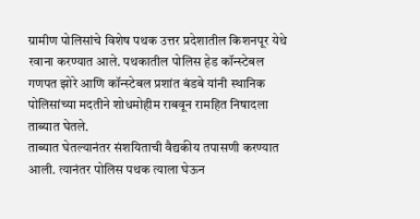ग्रामीण पोलिसांचे विशेष पथक उत्तर प्रदेशातील किशनपूर येथे रवाना करण्यात आले. पथकातील पोलिस हेड कॉन्स्टेबल गणपत झोरे आणि कॉन्स्टेबल प्रशांत बंडबे यांनी स्थानिक पोलिसांच्या मदतीने शोधमोहीम राबवून रामहित निषादला ताब्यात घेतले.
ताब्यात घेतल्यानंतर संशयिताची वैद्यकीय तपासणी करण्यात आली. त्यानंतर पोलिस पथक त्याला घेऊन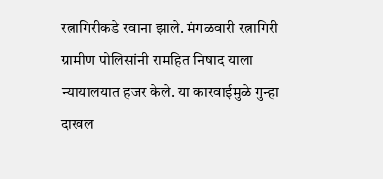रत्नागिरीकडे रवाना झाले. मंगळवारी रत्नागिरी ग्रामीण पोलिसांनी रामहित निषाद याला न्यायालयात हजर केले. या कारवाईमुळे गुन्हा दाखल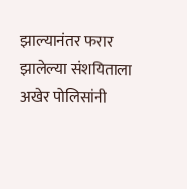झाल्यानंतर फरार झालेल्या संशयिताला अखेर पोलिसांनी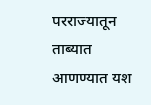परराज्यातून ताब्यात आणण्यात यश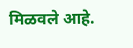मिळवले आहे.